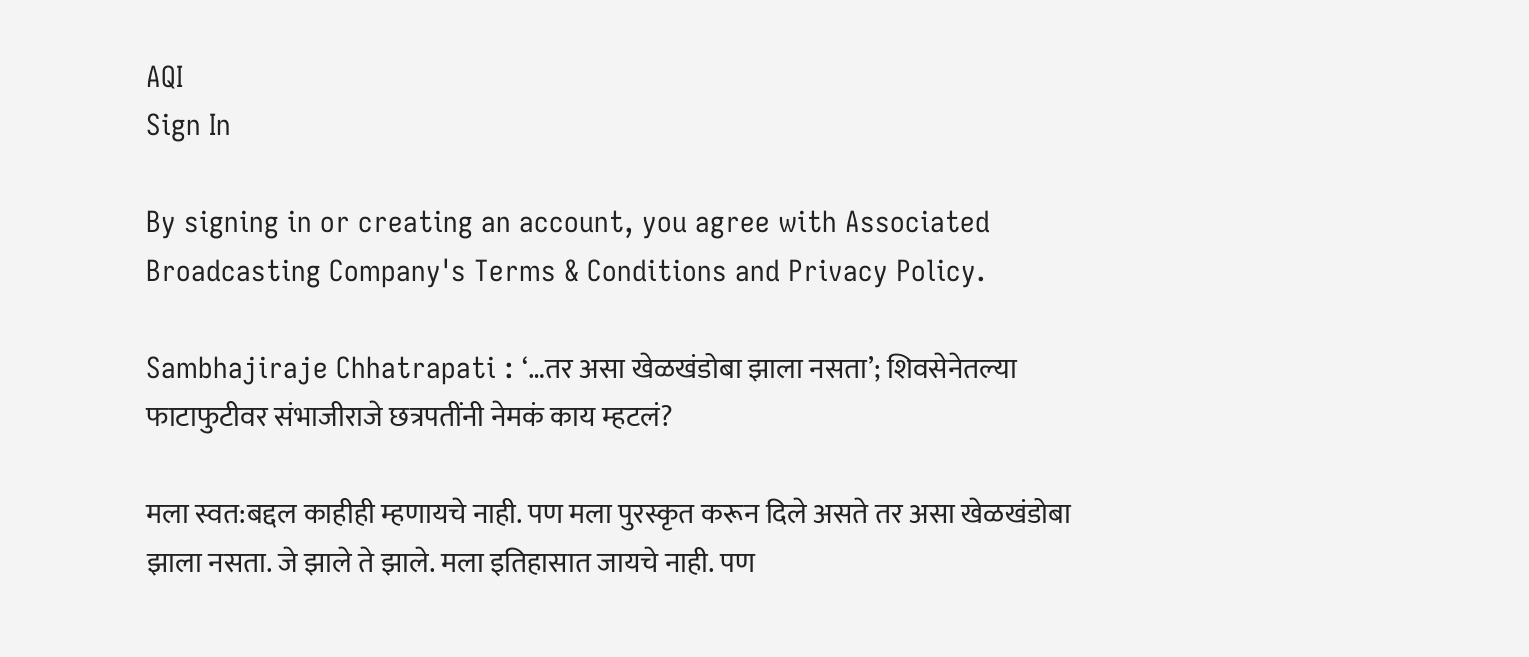AQI
Sign In

By signing in or creating an account, you agree with Associated Broadcasting Company's Terms & Conditions and Privacy Policy.

Sambhajiraje Chhatrapati : ‘…तर असा खेळखंडोबा झाला नसता’; शिवसेनेतल्या फाटाफुटीवर संभाजीराजे छत्रपतींनी नेमकं काय म्हटलं?

मला स्वत:बद्दल काहीही म्हणायचे नाही. पण मला पुरस्कृत करून दिले असते तर असा खेळखंडोबा झाला नसता. जे झाले ते झाले. मला इतिहासात जायचे नाही. पण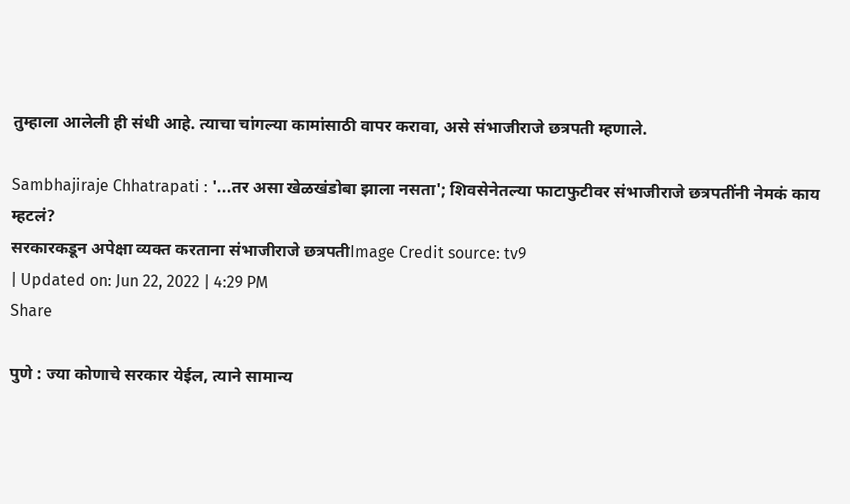तुम्हाला आलेली ही संधी आहे. त्याचा चांगल्या कामांसाठी वापर करावा, असे संभाजीराजे छत्रपती म्हणाले.

Sambhajiraje Chhatrapati : '...तर असा खेळखंडोबा झाला नसता'; शिवसेनेतल्या फाटाफुटीवर संभाजीराजे छत्रपतींनी नेमकं काय म्हटलं?
सरकारकडून अपेक्षा व्यक्त करताना संभाजीराजे छत्रपतीImage Credit source: tv9
| Updated on: Jun 22, 2022 | 4:29 PM
Share

पुणे : ज्या कोणाचे सरकार येईल, त्याने सामान्य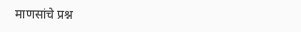माणसांचे प्रश्न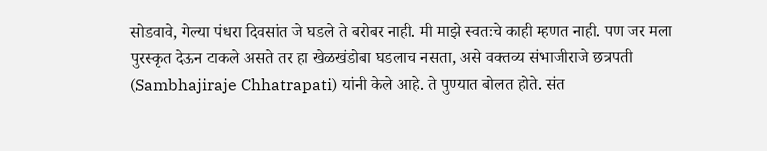सोडवावे, गेल्या पंधरा दिवसांत जे घडले ते बरोबर नाही. मी माझे स्वतःचे काही म्हणत नाही. पण जर मला पुरस्कृत देऊन टाकले असते तर हा खेळखंडोबा घडलाच नसता, असे वक्तव्य संभाजीराजे छत्रपती (Sambhajiraje Chhatrapati) यांनी केले आहे. ते पुण्यात बोलत होते. संत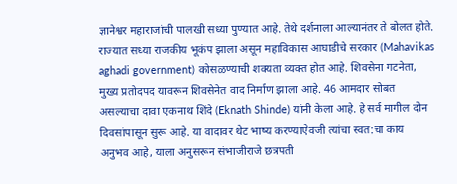ज्ञानेश्वर महाराजांची पालखी सध्या पुण्यात आहे. तेथे दर्शनाला आल्यानंतर ते बोलत होते. राज्यात सध्या राजकीय भूकंप झाला असून महाविकास आघाडीचे सरकार (Mahavikas aghadi government) कोसळण्याची शक्यता व्यक्त होत आहे. शिवसेना गटनेता, मुख्य प्रतोदपद यावरून शिवसेनेत वाद निर्माण झाला आहे. 46 आमदार सोबत असल्याचा दावा एकनाथ शिंदे (Eknath Shinde) यांनी केला आहे. हे सर्व मागील दोन दिवसांपासून सुरू आहे. या वादावर थेट भाष्य करण्याऐवजी त्यांचा स्वत:चा काय अनुभव आहे, याला अनुसरून संभाजीराजे छत्रपती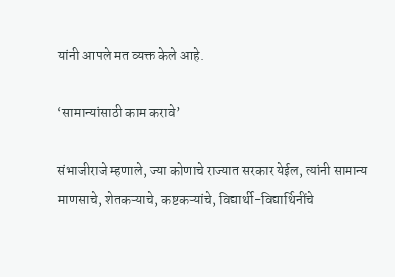यांनी आपले मत व्यक्त केले आहे.

‘सामान्यांसाठी काम करावे’

संभाजीराजे म्हणाले, ज्या कोणाचे राज्यात सरकार येईल, त्यांनी सामान्य माणसाचे, शेतकऱ्याचे, कष्टकऱ्यांचे, विद्यार्थी-विद्यार्थिनींचे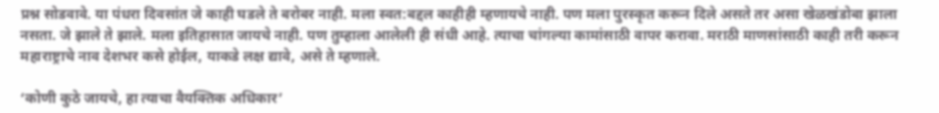प्रश्न सोडवावे. या पंधरा दिवसांत जे काही घडले ते बरोबर नाही. मला स्वत:बद्दल काहीही म्हणायचे नाही. पण मला पुरस्कृत करून दिले असते तर असा खेळखंडोबा झाला नसता. जे झाले ते झाले. मला इतिहासात जायचे नाही. पण तुम्हाला आलेली ही संधी आहे. त्याचा चांगल्या कामांसाठी वापर करावा. मराठी माणसांसाठी काही तरी करून महाराष्ट्राचे नाव देशभर कसे होईल, याकडे लक्ष द्यावे, असे ते म्हणाले.

‘कोणी कुठे जायचे, हा त्याचा वैयक्तिक अधिकार’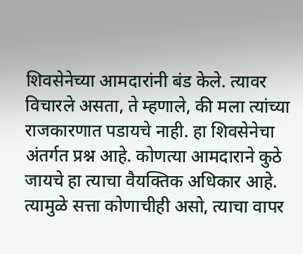शिवसेनेच्या आमदारांनी बंड केले. त्यावर विचारले असता, ते म्हणाले, की मला त्यांच्या राजकारणात पडायचे नाही. हा शिवसेनेचा अंतर्गत प्रश्न आहे. कोणत्या आमदाराने कुठे जायचे हा त्याचा वैयक्तिक अधिकार आहे. त्यामुळे सत्ता कोणाचीही असो, त्याचा वापर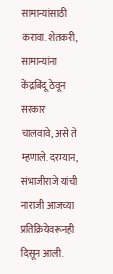सामान्यांसाठी करावा. शेतकरी, सामान्यांना केंद्रबिंदू ठेवून सरकार चालवावे, असे ते म्हणाले. दरम्यान, संभाजीराजे यांची नाराजी आजच्या प्रतिक्रियेवरूनही दिसून आली.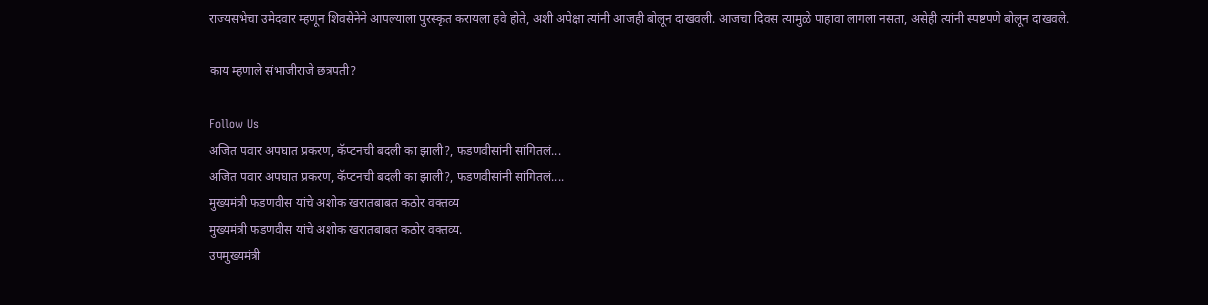राज्यसभेचा उमेदवार म्हणून शिवसेनेने आपल्याला पुरस्कृत करायला हवे होते, अशी अपेक्षा त्यांनी आजही बोलून दाखवली. आजचा दिवस त्यामुळे पाहावा लागला नसता, असेही त्यांनी स्पष्टपणे बोलून दाखवले.

काय म्हणाले संभाजीराजे छत्रपती?

Follow Us
अजित पवार अपघात प्रकरण, कॅप्टनची बदली का झाली?, फडणवीसांनी सांगितलं...
अजित पवार अपघात प्रकरण, कॅप्टनची बदली का झाली?, फडणवीसांनी सांगितलं....
मुख्यमंत्री फडणवीस यांचे अशोक खरातबाबत कठोर वक्तव्य
मुख्यमंत्री फडणवीस यांचे अशोक खरातबाबत कठोर वक्तव्य.
उपमुख्यमंत्री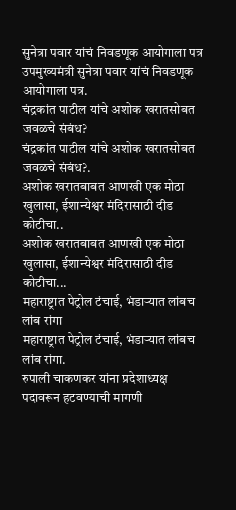सुनेत्रा पवार यांचं निवडणूक आयोगाला पत्र
उपमुख्यमंत्री सुनेत्रा पवार यांचं निवडणूक आयोगाला पत्र.
चंद्रकांत पाटील यांचे अशोक खरातसोबत जवळचे संबंध?
चंद्रकांत पाटील यांचे अशोक खरातसोबत जवळचे संबंध?.
अशोक खरातबाबत आणखी एक मोठा खुलासा, ईशान्येश्वर मंदिरासाठी दीड कोटीचा..
अशोक खरातबाबत आणखी एक मोठा खुलासा, ईशान्येश्वर मंदिरासाठी दीड कोटीचा...
महाराष्ट्रात पेट्रोल टंचाई, भंडाऱ्यात लांबच लांब रांगा
महाराष्ट्रात पेट्रोल टंचाई, भंडाऱ्यात लांबच लांब रांगा.
रुपाली चाकणकर यांना प्रदेशाध्यक्ष पदावरून हटवण्याची मागणी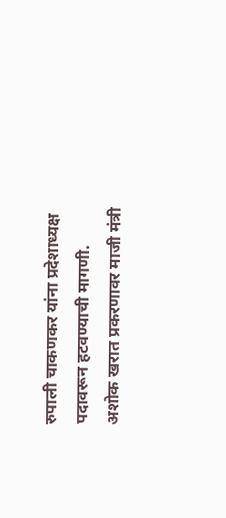रुपाली चाकणकर यांना प्रदेशाध्यक्ष पदावरून हटवण्याची मागणी.
अशोक खरात प्रकरणावर माजी मंत्री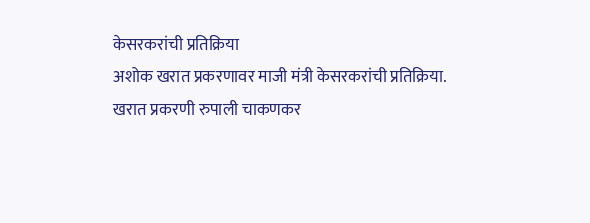केसरकरांची प्रतिक्रिया
अशोक खरात प्रकरणावर माजी मंत्री केसरकरांची प्रतिक्रिया.
खरात प्रकरणी रुपाली चाकणकर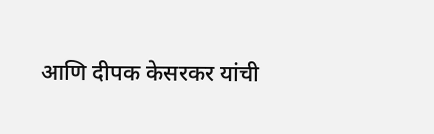आणि दीपक केसरकर यांची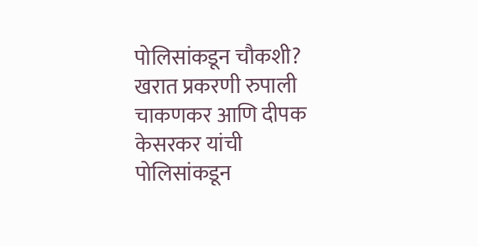पोलिसांकडून चौकशी?
खरात प्रकरणी रुपाली चाकणकर आणि दीपक केसरकर यांची पोलिसांकडून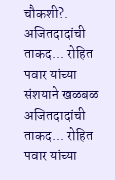चौकशी?.
अजितदादांची ताकद... रोहित पवार यांच्या संशयाने खळबळ
अजितदादांची ताकद... रोहित पवार यांच्या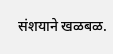संशयाने खळबळ.